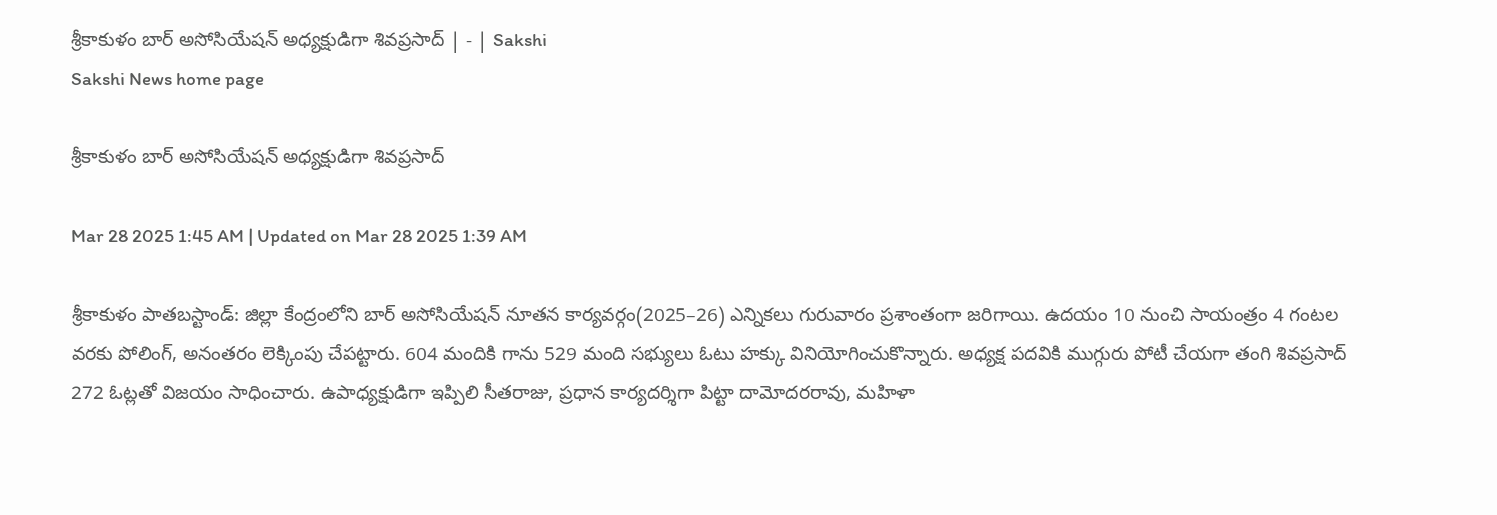శ్రీకాకుళం బార్‌ అసోసియేషన్‌ అధ్యక్షుడిగా శివప్రసాద్‌ | - | Sakshi
Sakshi News home page

శ్రీకాకుళం బార్‌ అసోసియేషన్‌ అధ్యక్షుడిగా శివప్రసాద్‌

Mar 28 2025 1:45 AM | Updated on Mar 28 2025 1:39 AM

శ్రీకాకుళం పాతబస్టాండ్‌: జిల్లా కేంద్రంలోని బార్‌ అసోసియేషన్‌ నూతన కార్యవర్గం(2025–26) ఎన్నికలు గురువారం ప్రశాంతంగా జరిగాయి. ఉదయం 10 నుంచి సాయంత్రం 4 గంటల వరకు పోలింగ్‌, అనంతరం లెక్కింపు చేపట్టారు. 604 మందికి గాను 529 మంది సభ్యులు ఓటు హక్కు వినియోగించుకొన్నారు. అధ్యక్ష పదవికి ముగ్గురు పోటీ చేయగా తంగి శివప్రసాద్‌ 272 ఓట్లతో విజయం సాధించారు. ఉపాధ్యక్షుడిగా ఇప్పిలి సీతరాజు, ప్రధాన కార్యదర్శిగా పిట్టా దామోదరరావు, మహిళా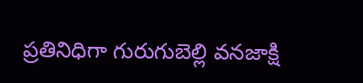ప్రతినిధిగా గురుగుబెల్లి వనజాక్షి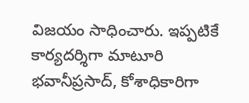విజయం సాధించారు. ఇప్పటికే కార్యదర్శిగా మాటూరి భవానీప్రసాద్‌, కోశాధికారిగా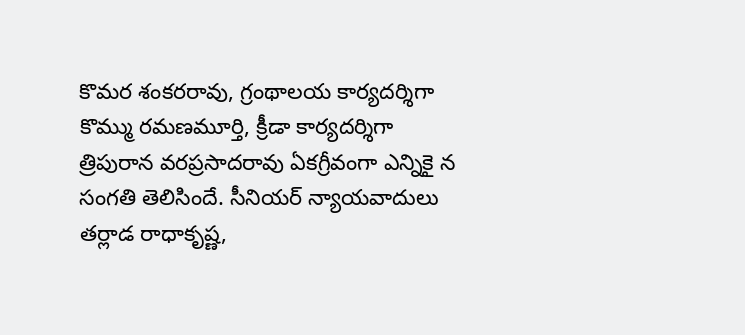కొమర శంకరరావు, గ్రంథాలయ కార్యదర్శిగా కొమ్ము రమణమూర్తి, క్రీడా కార్యదర్శిగా త్రిపురాన వరప్రసాదరావు ఏకగ్రీవంగా ఎన్నికై న సంగతి తెలిసిందే. సీనియర్‌ న్యాయవాదులు తర్లాడ రాధాకృష్ణ,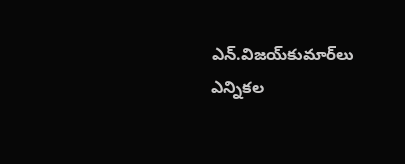ఎన్‌.విజయ్‌కుమార్‌లు ఎన్నికల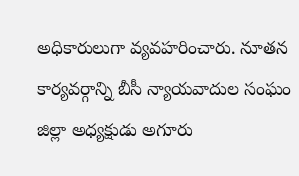అధికారులుగా వ్యవహరించారు. నూతన కార్యవర్గాన్ని బీసీ న్యాయవాదుల సంఘం జిల్లా అధ్యక్షుడు అగూరు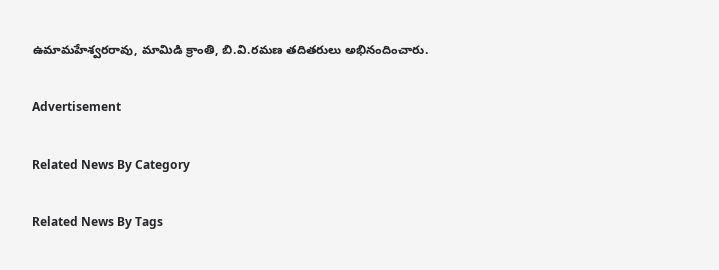ఉమామహేశ్వరరావు, మామిడి క్రాంతి, బి.వి.రమణ తదితరులు అభినందించారు.

Advertisement

Related News By Category

Related News By Tags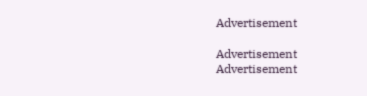Advertisement

Advertisement
Advertisement